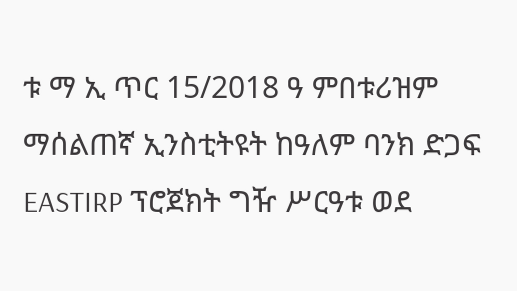ቱ ማ ኢ ጥር 15/2018 ዓ ምበቱሪዝም ማሰልጠኛ ኢንስቲትዩት ከዓለም ባንክ ድጋፍ EASTIRP ፕሮጀክት ግዥ ሥርዓቱ ወደ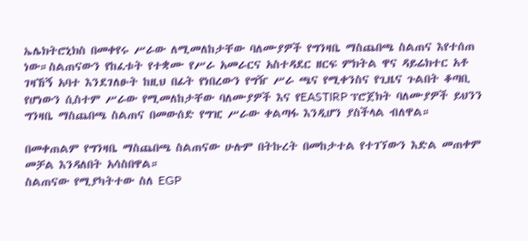ኤሌክትሮኒክስ በመቀየሩ ሥራው ለሚመለከታቸው ባለሙያዎች የግንዛቤ ማስጨበጫ ስልጠና እየተሰጠ ነው።ስልጠናውን የከፈቱት የተቋሙ የሥራ አመራርና አስተዳደር ዘርፍ ምክትል ዋና ዳይሬክተር አቶ ገዛኸኝ አባተ እንደገለፁት ከዚህ በፊት የነበረውን የግዥ ሥራ ጫና የሚቀንስና የጊዜና ጉልበት ቆጣቢ የሆነውን ሲስተም ሥራው የሚመለከታቸው ባለሙያዎች እና የEASTIRP ፕሮጀክት ባለሙያዎች ይህንን ግንዛቤ ማስጨበጫ ስልጠና በመውሰድ የግዢ ሥራው ቀልጣፋ እንዲሆን ያስችላል ብለዋል።

በመቀጠልም የግንዛቤ ማስጨበጫ ስልጠናው ሁሉም በትኩረት በመከታተል የተገኘውን እድል መጠቀም መቻል እንዳለበት አሳስበዋል።
ስልጠናው የሚያካትተው ስለ EGP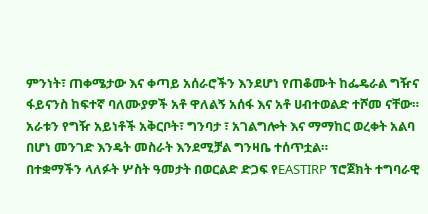ምንነት፣ ጠቀሜታው እና ቀጣይ አሰራሮችን እንደሆነ የጠቆሙት ከፌዴራል ግዥና ፋይናንስ ከፍተኛ ባለሙያዎች አቶ ዋለልኝ አሰፋ እና አቶ ሀብተወልድ ተሾመ ናቸው።
አራቱን የግዥ አይነቶች አቅርቦት፣ ግንባታ ፣ አገልግሎት እና ማማከር ወረቀት አልባ በሆነ መንገድ እንዴት መስራት እንደሚቻል ግንዛቤ ተሰጥቷል።
በተቋማችን ላለፉት ሦስት ዓመታት በወርልድ ድጋፍ የEASTIRP ፕሮጀክት ተግባራዊ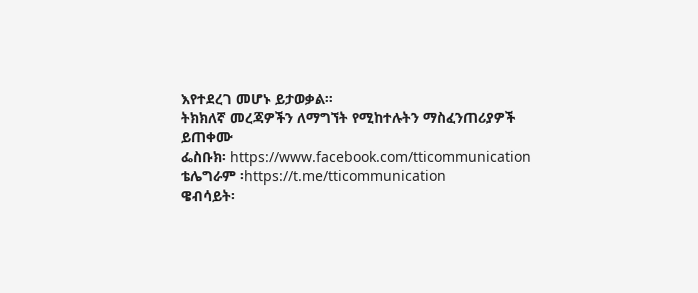እየተደረገ መሆኑ ይታወቃል።
ትክክለኛ መረጃዎችን ለማግኘት የሚከተሉትን ማስፈንጠሪያዎች ይጠቀሙ
ፌስቡክ፡ https://www.facebook.com/tticommunication
ቴሌግራም ፡https://t.me/tticommunication
ዌብሳይት፡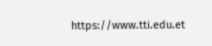https://www.tti.edu.et